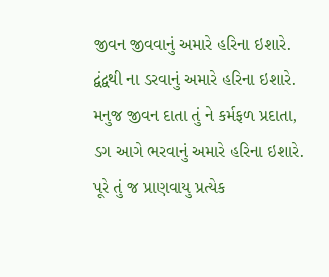જીવન જીવવાનું અમારે હરિના ઇશારે.
દ્વંદ્વથી ના ડરવાનું અમારે હરિના ઇશારે.
મનુજ જીવન દાતા તું ને કર્મફળ પ્રદાતા,
ડગ આગે ભરવાનું અમારે હરિના ઇશારે.
પૂરે તું જ પ્રાણવાયુ પ્રત્યેક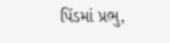પિંડમાં પ્રભુ,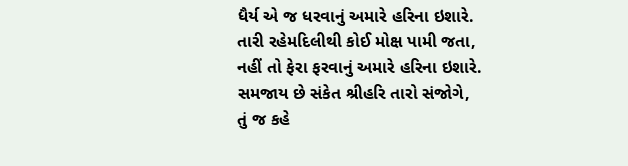ધૈર્ય એ જ ધરવાનું અમારે હરિના ઇશારે.
તારી રહેમદિલીથી કોઈ મોક્ષ પામી જતા,
નહીં તો ફેરા ફરવાનું અમારે હરિના ઇશારે.
સમજાય છે સંકેત શ્રીહરિ તારો સંજોગે,
તું જ કહે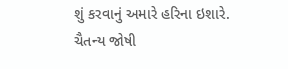શું કરવાનું અમારે હરિના ઇશારે.
ચૈતન્ય જોષી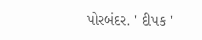પોરબંદર. ' દીપક '